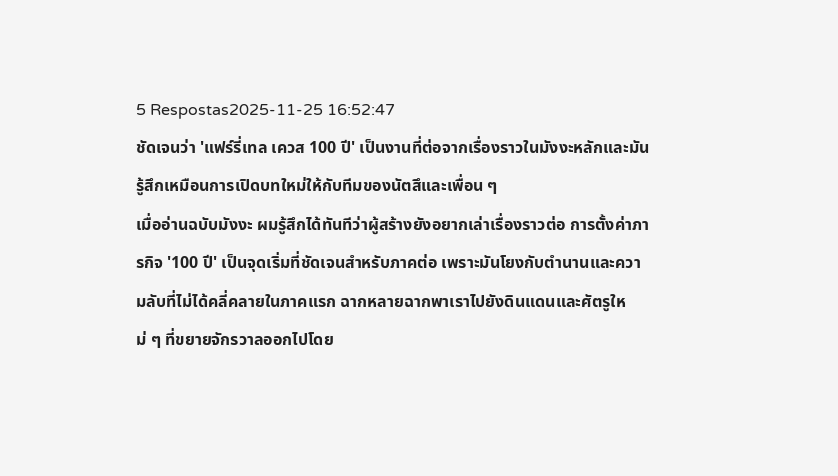5 Respostas2025-11-25 16:52:47
ชัดเจนว่า 'แฟร์รี่เทล เควส 100 ปี' เป็นงานที่ต่อจากเรื่องราวในมังงะหลักและมันรู้สึกเหมือนการเปิดบทใหม่ให้กับทีมของนัตสึและเพื่อน ๆ
เมื่ออ่านฉบับมังงะ ผมรู้สึกได้ทันทีว่าผู้สร้างยังอยากเล่าเรื่องราวต่อ การตั้งค่าภารกิจ '100 ปี' เป็นจุดเริ่มที่ชัดเจนสำหรับภาคต่อ เพราะมันโยงกับตำนานและความลับที่ไม่ได้คลี่คลายในภาคแรก ฉากหลายฉากพาเราไปยังดินแดนและศัตรูใหม่ ๆ ที่ขยายจักรวาลออกไปโดย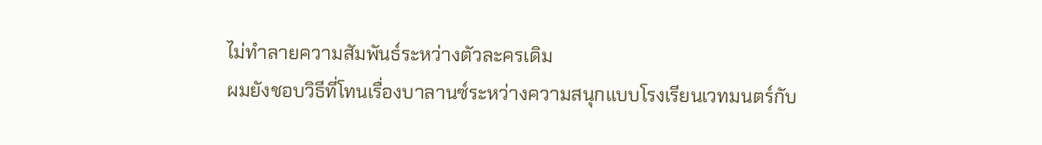ไม่ทำลายความสัมพันธ์ระหว่างตัวละครเดิม
ผมยังชอบวิธีที่โทนเรื่องบาลานซ์ระหว่างความสนุกแบบโรงเรียนเวทมนตร์กับ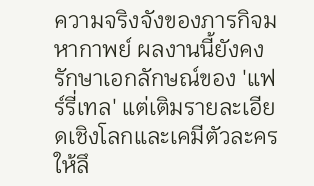ความจริงจังของภารกิจมหากาพย์ ผลงานนี้ยังคงรักษาเอกลักษณ์ของ 'แฟร์รี่เทล' แต่เติมรายละเอียดเชิงโลกและเคมีตัวละครให้ลึ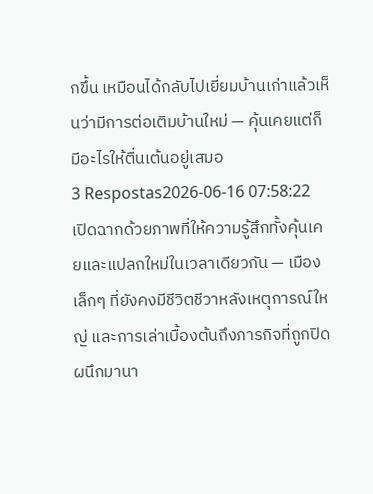กขึ้น เหมือนได้กลับไปเยี่ยมบ้านเก่าแล้วเห็นว่ามีการต่อเติมบ้านใหม่ — คุ้นเคยแต่ก็มีอะไรให้ตื่นเต้นอยู่เสมอ
3 Respostas2026-06-16 07:58:22
เปิดฉากด้วยภาพที่ให้ความรู้สึกทั้งคุ้นเคยและแปลกใหม่ในเวลาเดียวกัน — เมืองเล็กๆ ที่ยังคงมีชีวิตชีวาหลังเหตุการณ์ใหญ่ และการเล่าเบื้องต้นถึงภารกิจที่ถูกปิดผนึกมานา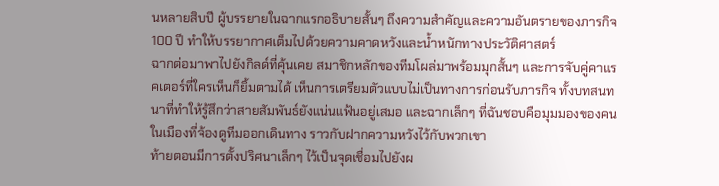นหลายสิบปี ผู้บรรยายในฉากแรกอธิบายสั้นๆ ถึงความสำคัญและความอันตรายของภารกิจ 100 ปี ทำให้บรรยากาศเต็มไปด้วยความคาดหวังและน้ำหนักทางประวัติศาสตร์
ฉากต่อมาพาไปยังกิลด์ที่คุ้นเคย สมาชิกหลักของทีมโผล่มาพร้อมมุกสั้นๆ และการจับคู่คาแรคเตอร์ที่ใครเห็นก็ยิ้มตามได้ เห็นการเตรียมตัวแบบไม่เป็นทางการก่อนรับภารกิจ ทั้งบทสนทนาที่ทำให้รู้สึกว่าสายสัมพันธ์ยังแน่นแฟ้นอยู่เสมอ และฉากเล็กๆ ที่ฉันชอบคือมุมมองของคนในเมืองที่จ้องดูทีมออกเดินทาง ราวกับฝากความหวังไว้กับพวกเขา
ท้ายตอนมีการตั้งปริศนาเล็กๆ ไว้เป็นจุดเชื่อมไปยังผ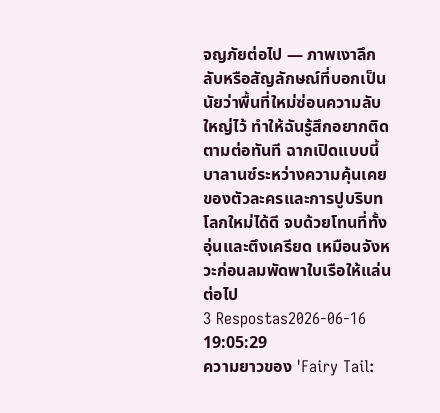จญภัยต่อไป — ภาพเงาลึกลับหรือสัญลักษณ์ที่บอกเป็นนัยว่าพื้นที่ใหม่ซ่อนความลับใหญ่ไว้ ทำให้ฉันรู้สึกอยากติดตามต่อทันที ฉากเปิดแบบนี้บาลานซ์ระหว่างความคุ้นเคยของตัวละครและการปูบริบทโลกใหม่ได้ดี จบด้วยโทนที่ทั้งอุ่นและตึงเครียด เหมือนจังหวะก่อนลมพัดพาใบเรือให้แล่นต่อไป
3 Respostas2026-06-16 19:05:29
ความยาวของ 'Fairy Tail: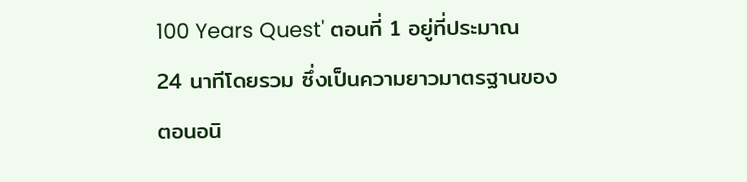100 Years Quest' ตอนที่ 1 อยู่ที่ประมาณ 24 นาทีโดยรวม ซึ่งเป็นความยาวมาตรฐานของตอนอนิ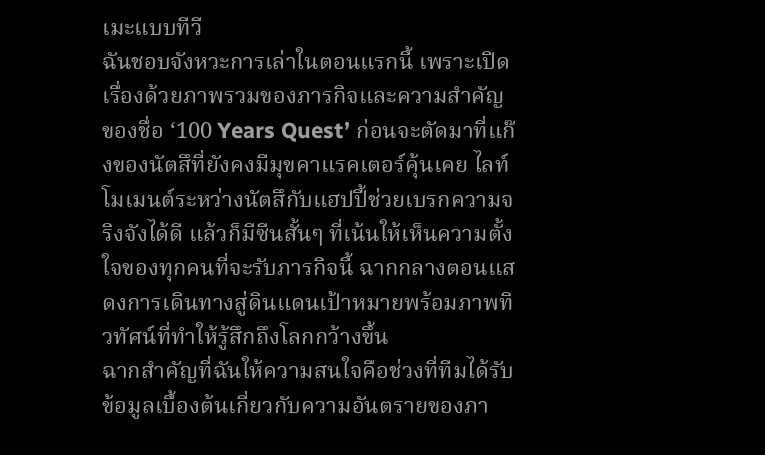เมะแบบทีวี
ฉันชอบจังหวะการเล่าในตอนแรกนี้ เพราะเปิดเรื่องด้วยภาพรวมของภารกิจและความสำคัญของชื่อ ‘100 Years Quest’ ก่อนจะตัดมาที่แก๊งของนัตสึที่ยังคงมีมุขคาแรคเตอร์คุ้นเคย ไลท์โมเมนต์ระหว่างนัตสึกับแฮปปี้ช่วยเบรกความจริงจังได้ดี แล้วก็มีซีนสั้นๆ ที่เน้นให้เห็นความตั้งใจของทุกคนที่จะรับภารกิจนี้ ฉากกลางตอนแสดงการเดินทางสู่ดินแดนเป้าหมายพร้อมภาพทิวทัศน์ที่ทำให้รู้สึกถึงโลกกว้างขึ้น
ฉากสำคัญที่ฉันให้ความสนใจคือช่วงที่ทีมได้รับข้อมูลเบื้องต้นเกี่ยวกับความอันตรายของภา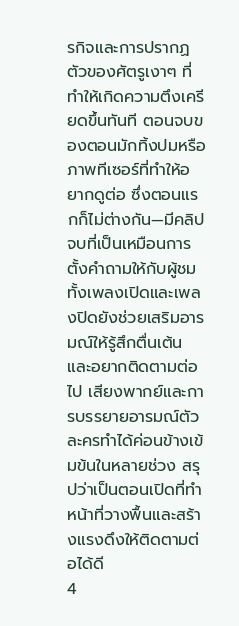รกิจและการปรากฏตัวของศัตรูเงาๆ ที่ทำให้เกิดความตึงเครียดขึ้นทันที ตอนจบของตอนมักทิ้งปมหรือภาพทีเซอร์ที่ทำให้อยากดูต่อ ซึ่งตอนแรกก็ไม่ต่างกัน—มีคลิปจบที่เป็นเหมือนการตั้งคำถามให้กับผู้ชม ทั้งเพลงเปิดและเพลงปิดยังช่วยเสริมอารมณ์ให้รู้สึกตื่นเต้นและอยากติดตามต่อไป เสียงพากย์และการบรรยายอารมณ์ตัวละครทำได้ค่อนข้างเข้มข้นในหลายช่วง สรุปว่าเป็นตอนเปิดที่ทำหน้าที่วางพื้นและสร้างแรงดึงให้ติดตามต่อได้ดี
4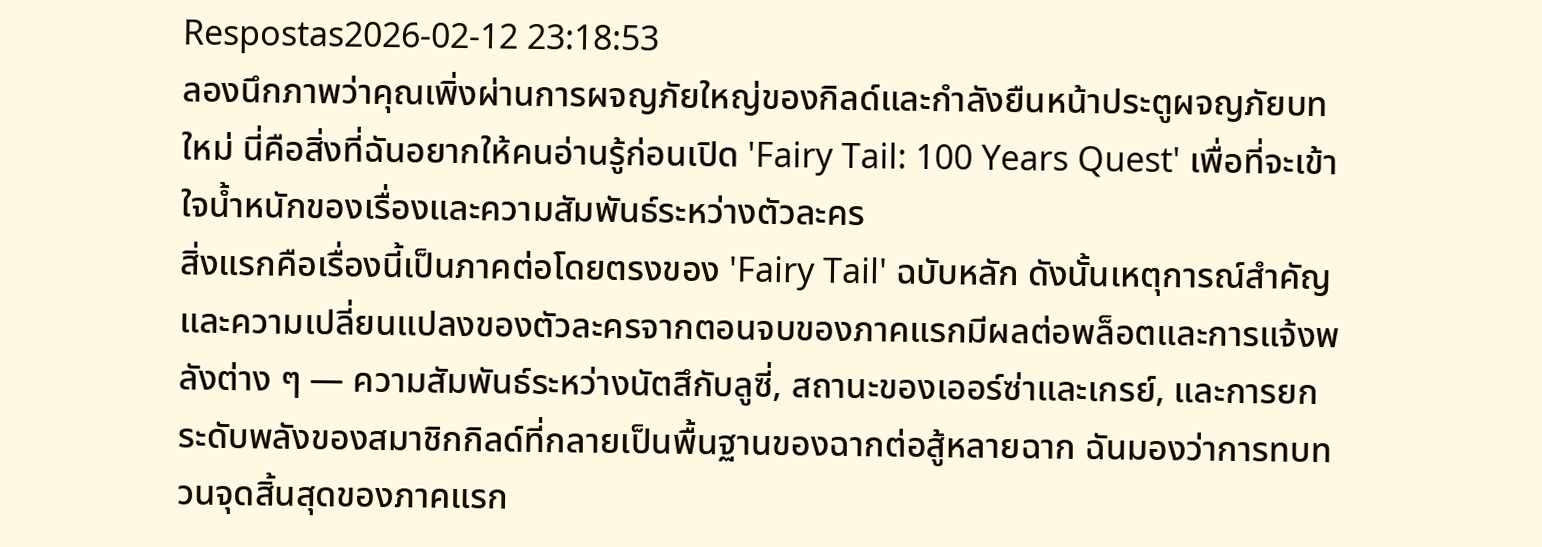Respostas2026-02-12 23:18:53
ลองนึกภาพว่าคุณเพิ่งผ่านการผจญภัยใหญ่ของกิลด์และกำลังยืนหน้าประตูผจญภัยบทใหม่ นี่คือสิ่งที่ฉันอยากให้คนอ่านรู้ก่อนเปิด 'Fairy Tail: 100 Years Quest' เพื่อที่จะเข้าใจน้ำหนักของเรื่องและความสัมพันธ์ระหว่างตัวละคร
สิ่งแรกคือเรื่องนี้เป็นภาคต่อโดยตรงของ 'Fairy Tail' ฉบับหลัก ดังนั้นเหตุการณ์สำคัญและความเปลี่ยนแปลงของตัวละครจากตอนจบของภาคแรกมีผลต่อพล็อตและการแจ้งพลังต่าง ๆ — ความสัมพันธ์ระหว่างนัตสึกับลูซี่, สถานะของเออร์ซ่าและเกรย์, และการยกระดับพลังของสมาชิกกิลด์ที่กลายเป็นพื้นฐานของฉากต่อสู้หลายฉาก ฉันมองว่าการทบทวนจุดสิ้นสุดของภาคแรก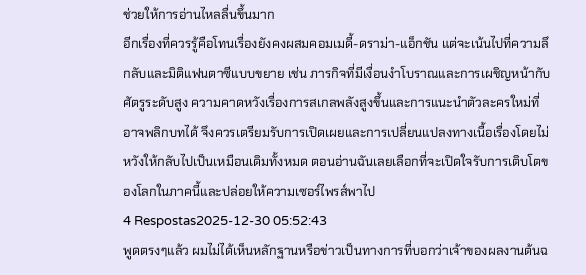ช่วยให้การอ่านไหลลื่นขึ้นมาก
อีกเรื่องที่ควรรู้คือโทนเรื่องยังคงผสมคอมเมดี้-ดราม่า-แอ็กชัน แต่จะเน้นไปที่ความลึกลับและมิติแฟนตาซีแบบขยาย เช่น ภารกิจที่มีเงื่อนงำโบราณและการเผชิญหน้ากับศัตรูระดับสูง ความคาดหวังเรื่องการสเกลพลังสูงขึ้นและการแนะนำตัวละครใหม่ที่อาจพลิกบทได้ จึงควรเตรียมรับการเปิดเผยและการเปลี่ยนแปลงทางเนื้อเรื่องโดยไม่หวังให้กลับไปเป็นเหมือนเดิมทั้งหมด ตอนอ่านฉันเลยเลือกที่จะเปิดใจรับการเติบโตของโลกในภาคนี้และปล่อยให้ความเซอร์ไพรส์พาไป
4 Respostas2025-12-30 05:52:43
พูดตรงๆแล้ว ผมไม่ได้เห็นหลักฐานหรือข่าวเป็นทางการที่บอกว่าเจ้าของผลงานต้นฉ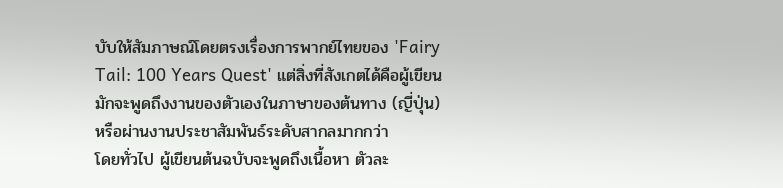บับให้สัมภาษณ์โดยตรงเรื่องการพากย์ไทยของ 'Fairy Tail: 100 Years Quest' แต่สิ่งที่สังเกตได้คือผู้เขียนมักจะพูดถึงงานของตัวเองในภาษาของต้นทาง (ญี่ปุ่น) หรือผ่านงานประชาสัมพันธ์ระดับสากลมากกว่า
โดยทั่วไป ผู้เขียนต้นฉบับจะพูดถึงเนื้อหา ตัวละ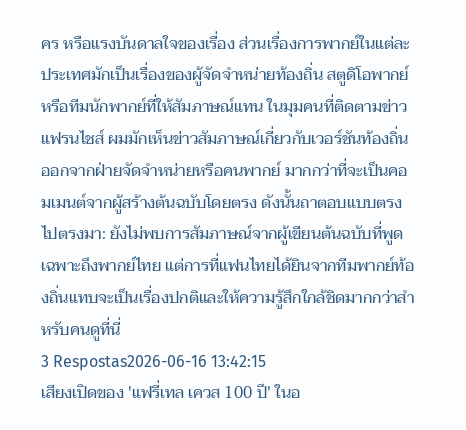คร หรือแรงบันดาลใจของเรื่อง ส่วนเรื่องการพากย์ในแต่ละประเทศมักเป็นเรื่องของผู้จัดจำหน่ายท้องถิ่น สตูดิโอพากย์ หรือทีมนักพากย์ที่ให้สัมภาษณ์แทน ในมุมคนที่ติดตามข่าวแฟรนไชส์ ผมมักเห็นข่าวสัมภาษณ์เกี่ยวกับเวอร์ชันท้องถิ่นออกจากฝ่ายจัดจำหน่ายหรือคนพากย์ มากกว่าที่จะเป็นคอมเมนต์จากผู้สร้างต้นฉบับโดยตรง ดังนั้นถาตอบแบบตรงไปตรงมา: ยังไม่พบการสัมภาษณ์จากผู้เขียนต้นฉบับที่พูดเฉพาะถึงพากย์ไทย แต่การที่แฟนไทยได้ยินจากทีมพากย์ท้องถิ่นแทบจะเป็นเรื่องปกติและให้ความรู้สึกใกล้ชิดมากกว่าสำหรับคนดูที่นี่
3 Respostas2026-06-16 13:42:15
เสียงเปิดของ 'แฟรี่เทล เควส 100 ปี' ในอ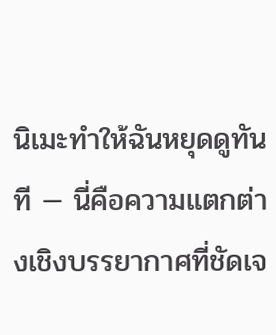นิเมะทำให้ฉันหยุดดูทันที — นี่คือความแตกต่างเชิงบรรยากาศที่ชัดเจ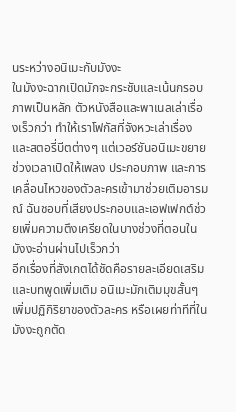นระหว่างอนิเมะกับมังงะ
ในมังงะฉากเปิดมักจะกระชับและเน้นกรอบภาพเป็นหลัก ตัวหนังสือและพาเนลเล่าเรื่องเร็วกว่า ทำให้เราโฟกัสที่จังหวะเล่าเรื่องและสตอรี่บีตต่างๆ แต่เวอร์ชันอนิเมะขยายช่วงเวลาเปิดให้เพลง ประกอบภาพ และการเคลื่อนไหวของตัวละครเข้ามาช่วยเติมอารมณ์ ฉันชอบที่เสียงประกอบและเอฟเฟกต์ช่วยเพิ่มความตึงเครียดในบางช่วงที่ตอนในมังงะอ่านผ่านไปเร็วกว่า
อีกเรื่องที่สังเกตได้ชัดคือรายละเอียดเสริมและบทพูดเพิ่มเติม อนิเมะมักเติมมุขสั้นๆ เพิ่มปฏิกิริยาของตัวละคร หรือเผยท่าทีที่ในมังงะถูกตัด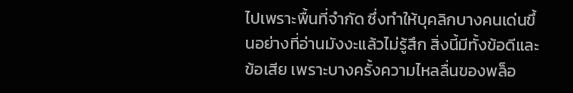ไปเพราะพื้นที่จำกัด ซึ่งทำให้บุคลิกบางคนเด่นขึ้นอย่างที่อ่านมังงะแล้วไม่รู้สึก สิ่งนี้มีทั้งข้อดีและข้อเสีย เพราะบางครั้งความไหลลื่นของพล็อ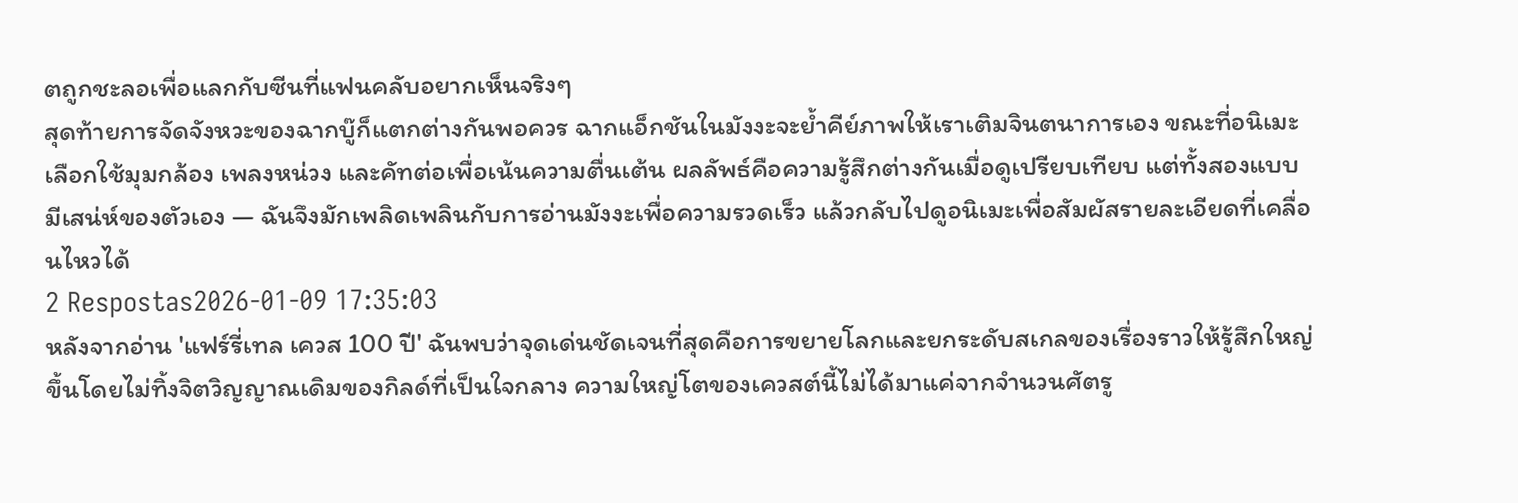ตถูกชะลอเพื่อแลกกับซีนที่แฟนคลับอยากเห็นจริงๆ
สุดท้ายการจัดจังหวะของฉากบู๊ก็แตกต่างกันพอควร ฉากแอ็กชันในมังงะจะย้ำคีย์ภาพให้เราเติมจินตนาการเอง ขณะที่อนิเมะเลือกใช้มุมกล้อง เพลงหน่วง และคัทต่อเพื่อเน้นความตื่นเต้น ผลลัพธ์คือความรู้สึกต่างกันเมื่อดูเปรียบเทียบ แต่ทั้งสองแบบมีเสน่ห์ของตัวเอง — ฉันจึงมักเพลิดเพลินกับการอ่านมังงะเพื่อความรวดเร็ว แล้วกลับไปดูอนิเมะเพื่อสัมผัสรายละเอียดที่เคลื่อนไหวได้
2 Respostas2026-01-09 17:35:03
หลังจากอ่าน 'แฟร์รี่เทล เควส 100 ปี' ฉันพบว่าจุดเด่นชัดเจนที่สุดคือการขยายโลกและยกระดับสเกลของเรื่องราวให้รู้สึกใหญ่ขึ้นโดยไม่ทิ้งจิตวิญญาณเดิมของกิลด์ที่เป็นใจกลาง ความใหญ่โตของเควสต์นี้ไม่ได้มาแค่จากจำนวนศัตรู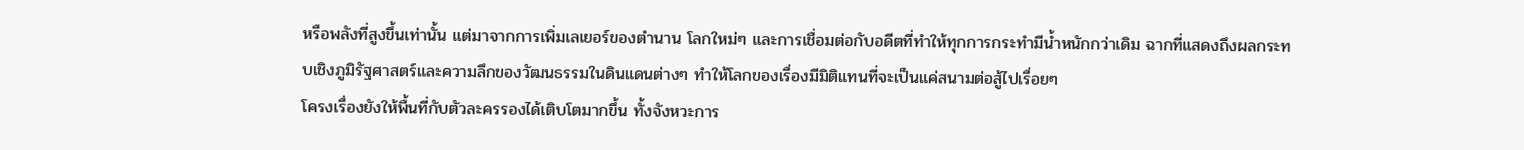หรือพลังที่สูงขึ้นเท่านั้น แต่มาจากการเพิ่มเลเยอร์ของตำนาน โลกใหม่ๆ และการเชื่อมต่อกับอดีตที่ทำให้ทุกการกระทำมีน้ำหนักกว่าเดิม ฉากที่แสดงถึงผลกระทบเชิงภูมิรัฐศาสตร์และความลึกของวัฒนธรรมในดินแดนต่างๆ ทำให้โลกของเรื่องมีมิติแทนที่จะเป็นแค่สนามต่อสู้ไปเรื่อยๆ
โครงเรื่องยังให้พื้นที่กับตัวละครรองได้เติบโตมากขึ้น ทั้งจังหวะการ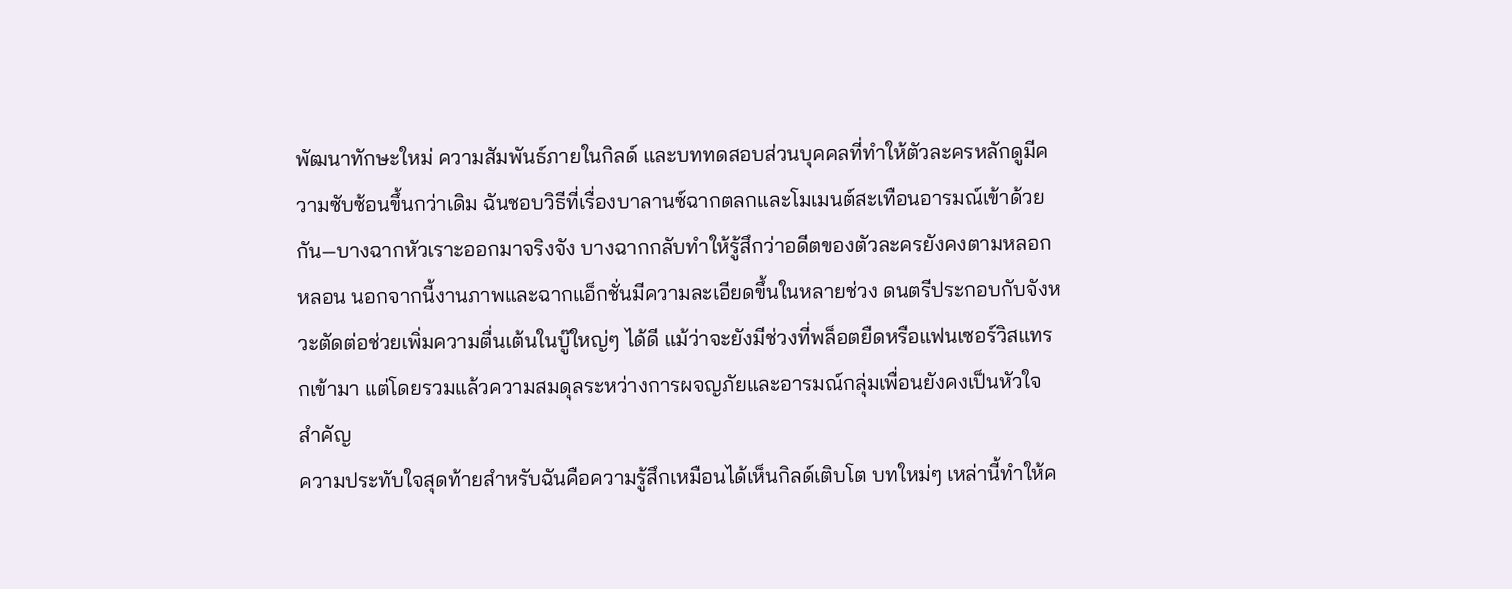พัฒนาทักษะใหม่ ความสัมพันธ์ภายในกิลด์ และบททดสอบส่วนบุคคลที่ทำให้ตัวละครหลักดูมีความซับซ้อนขึ้นกว่าเดิม ฉันชอบวิธีที่เรื่องบาลานซ์ฉากตลกและโมเมนต์สะเทือนอารมณ์เข้าด้วยกัน—บางฉากหัวเราะออกมาจริงจัง บางฉากกลับทำให้รู้สึกว่าอดีตของตัวละครยังคงตามหลอกหลอน นอกจากนี้งานภาพและฉากแอ็กชั่นมีความละเอียดขึ้นในหลายช่วง ดนตรีประกอบกับจังหวะตัดต่อช่วยเพิ่มความตื่นเต้นในบู๊ใหญ่ๆ ได้ดี แม้ว่าจะยังมีช่วงที่พล็อตยืดหรือแฟนเซอร์วิสแทรกเข้ามา แต่โดยรวมแล้วความสมดุลระหว่างการผจญภัยและอารมณ์กลุ่มเพื่อนยังคงเป็นหัวใจสำคัญ
ความประทับใจสุดท้ายสำหรับฉันคือความรู้สึกเหมือนได้เห็นกิลด์เติบโต บทใหม่ๆ เหล่านี้ทำให้ค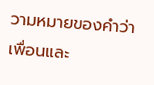วามหมายของคำว่าเพื่อนและ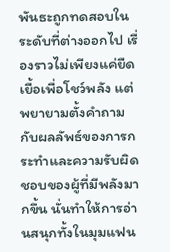พันธะถูกทดสอบในระดับที่ต่างออกไป เรื่องราวไม่เพียงแค่ยืดเยื้อเพื่อโชว์พลัง แต่พยายามตั้งคำถามกับผลลัพธ์ของการกระทำและความรับผิดชอบของผู้ที่มีพลังมากขึ้น นั่นทำให้การอ่านสนุกทั้งในมุมแฟน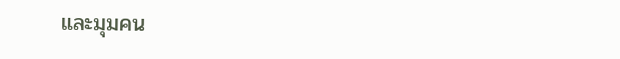และมุมคน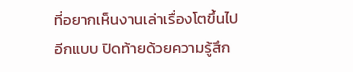ที่อยากเห็นงานเล่าเรื่องโตขึ้นไปอีกแบบ ปิดท้ายด้วยความรู้สึก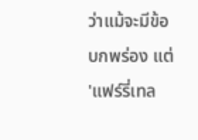ว่าแม้จะมีข้อบกพร่อง แต่ 'แฟร์รี่เทล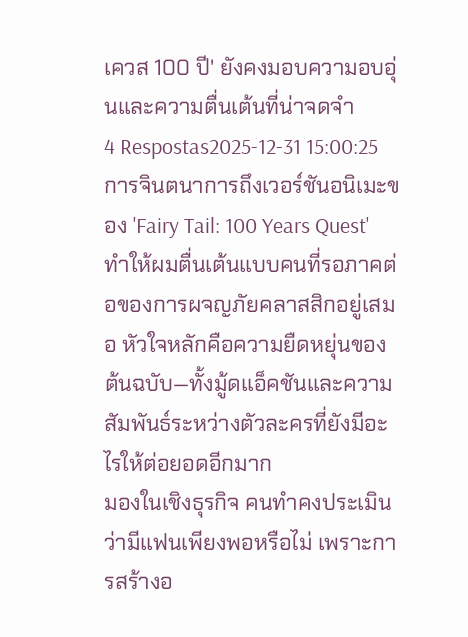เควส 100 ปี' ยังคงมอบความอบอุ่นและความตื่นเต้นที่น่าจดจำ
4 Respostas2025-12-31 15:00:25
การจินตนาการถึงเวอร์ชันอนิเมะของ 'Fairy Tail: 100 Years Quest' ทำให้ผมตื่นเต้นแบบคนที่รอภาคต่อของการผจญภัยคลาสสิกอยู่เสมอ หัวใจหลักคือความยืดหยุ่นของต้นฉบับ—ทั้งมู้ดแอ็คชันและความสัมพันธ์ระหว่างตัวละครที่ยังมีอะไรให้ต่อยอดอีกมาก
มองในเชิงธุรกิจ คนทำคงประเมินว่ามีแฟนเพียงพอหรือไม่ เพราะการสร้างอ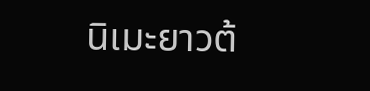นิเมะยาวต้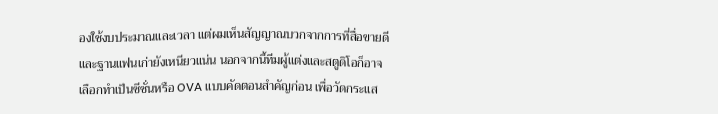องใช้งบประมาณและเวลา แต่ผมเห็นสัญญาณบวกจากการที่สื่อขายดีและฐานแฟนเก่ายังเหนียวแน่น นอกจากนี้ทีมผู้แต่งและสตูดิโอก็อาจเลือกทำเป็นซีซั่นหรือ OVA แบบคัดตอนสำคัญก่อน เพื่อวัดกระแส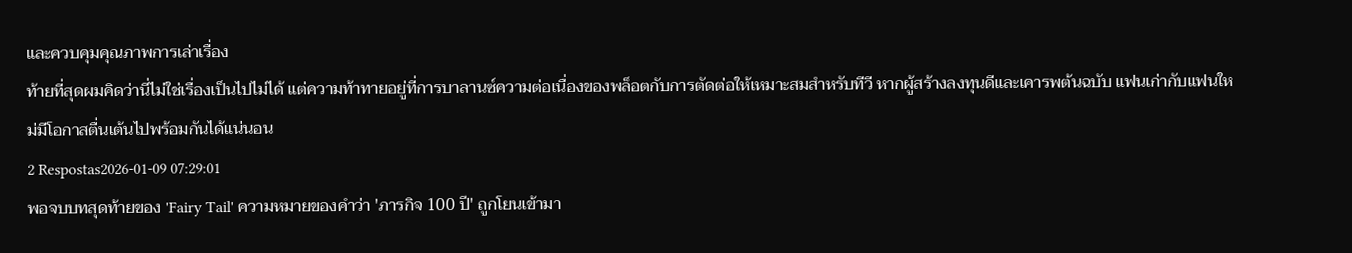และควบคุมคุณภาพการเล่าเรื่อง
ท้ายที่สุดผมคิดว่านี่ไม่ใช่เรื่องเป็นไปไม่ได้ แต่ความท้าทายอยู่ที่การบาลานซ์ความต่อเนื่องของพล็อตกับการตัดต่อให้เหมาะสมสำหรับทีวี หากผู้สร้างลงทุนดีและเคารพต้นฉบับ แฟนเก่ากับแฟนใหม่มีโอกาสตื่นเต้นไปพร้อมกันได้แน่นอน
2 Respostas2026-01-09 07:29:01
พอจบบทสุดท้ายของ 'Fairy Tail' ความหมายของคำว่า 'ภารกิจ 100 ปี' ถูกโยนเข้ามา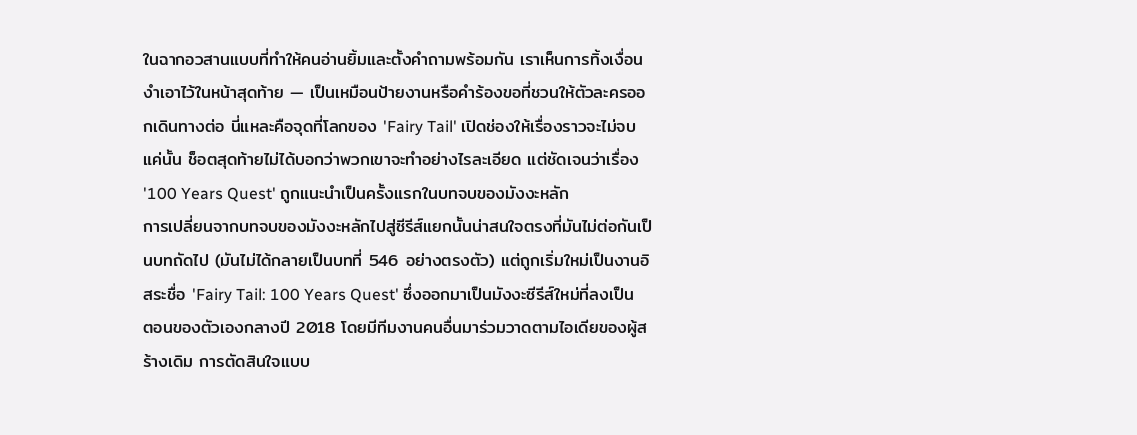ในฉากอวสานแบบที่ทำให้คนอ่านยิ้มและตั้งคำถามพร้อมกัน เราเห็นการทิ้งเงื่อนงำเอาไว้ในหน้าสุดท้าย — เป็นเหมือนป้ายงานหรือคำร้องขอที่ชวนให้ตัวละครออกเดินทางต่อ นี่แหละคือจุดที่โลกของ 'Fairy Tail' เปิดช่องให้เรื่องราวจะไม่จบแค่นั้น ช็อตสุดท้ายไม่ได้บอกว่าพวกเขาจะทำอย่างไรละเอียด แต่ชัดเจนว่าเรื่อง '100 Years Quest' ถูกแนะนำเป็นครั้งแรกในบทจบของมังงะหลัก
การเปลี่ยนจากบทจบของมังงะหลักไปสู่ซีรีส์แยกนั้นน่าสนใจตรงที่มันไม่ต่อกันเป็นบทถัดไป (มันไม่ได้กลายเป็นบทที่ 546 อย่างตรงตัว) แต่ถูกเริ่มใหม่เป็นงานอิสระชื่อ 'Fairy Tail: 100 Years Quest' ซึ่งออกมาเป็นมังงะซีรีส์ใหม่ที่ลงเป็นตอนของตัวเองกลางปี 2018 โดยมีทีมงานคนอื่นมาร่วมวาดตามไอเดียของผู้สร้างเดิม การตัดสินใจแบบ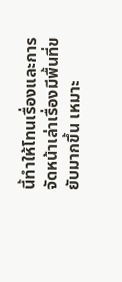นี้ทำให้โทนเรื่องและการจัดหน้าเล่าเรื่องมีพื้นที่ขยับมากขึ้น เหมาะ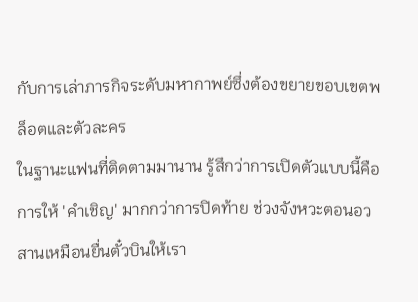กับการเล่าภารกิจระดับมหากาพย์ซึ่งต้องขยายขอบเขตพล็อตและตัวละคร
ในฐานะแฟนที่ติดตามมานาน รู้สึกว่าการเปิดตัวแบบนี้คือการให้ 'คำเชิญ' มากกว่าการปิดท้าย ช่วงจังหวะตอนอวสานเหมือนยื่นตั๋วบินให้เรา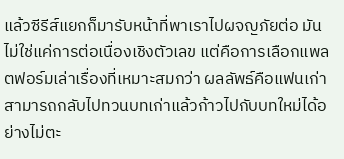แล้วซีรีส์แยกก็มารับหน้าที่พาเราไปผจญภัยต่อ มันไม่ใช่แค่การต่อเนื่องเชิงตัวเลข แต่คือการเลือกแพลตฟอร์มเล่าเรื่องที่เหมาะสมกว่า ผลลัพธ์คือแฟนเก่าสามารถกลับไปทวนบทเก่าแล้วก้าวไปกับบทใหม่ได้อย่างไม่ตะ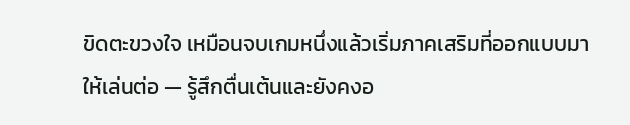ขิดตะขวงใจ เหมือนจบเกมหนึ่งแล้วเริ่มภาคเสริมที่ออกแบบมาให้เล่นต่อ — รู้สึกตื่นเต้นและยังคงอ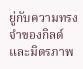ยู่กับความทรงจำของกิลด์และมิตรภาพ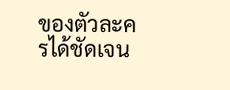ของตัวละครได้ชัดเจน